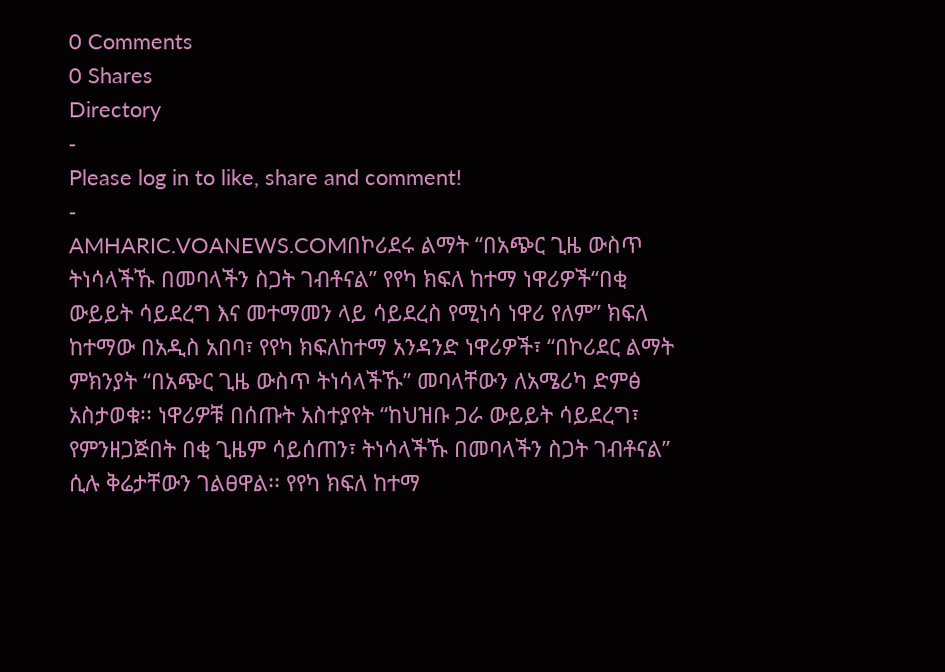0 Comments
0 Shares
Directory
-
Please log in to like, share and comment!
-
AMHARIC.VOANEWS.COMበኮሪደሩ ልማት “በአጭር ጊዜ ውስጥ ትነሳላችኹ በመባላችን ስጋት ገብቶናል” የየካ ክፍለ ከተማ ነዋሪዎች“በቂ ውይይት ሳይደረግ እና መተማመን ላይ ሳይደረስ የሚነሳ ነዋሪ የለም” ክፍለ ከተማው በአዲስ አበባ፣ የየካ ክፍለከተማ አንዳንድ ነዋሪዎች፣ “በኮሪደር ልማት ምክንያት “በአጭር ጊዜ ውስጥ ትነሳላችኹ” መባላቸውን ለአሜሪካ ድምፅ አስታወቁ፡፡ ነዋሪዎቹ በሰጡት አስተያየት “ከህዝቡ ጋራ ውይይት ሳይደረግ፣ የምንዘጋጅበት በቂ ጊዜም ሳይሰጠን፣ ትነሳላችኹ በመባላችን ስጋት ገብቶናል” ሲሉ ቅሬታቸውን ገልፀዋል፡፡ የየካ ክፍለ ከተማ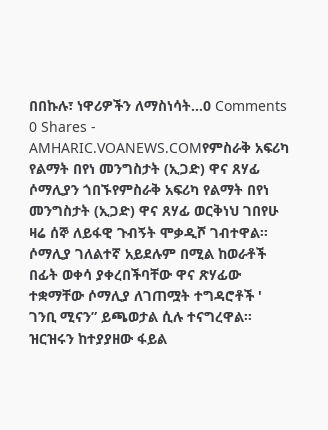በበኩሉ፣ ነዋሪዎችን ለማስነሳት...0 Comments 0 Shares -
AMHARIC.VOANEWS.COMየምስራቅ አፍሪካ የልማት በየነ መንግስታት (ኢጋድ) ዋና ጸሃፊ ሶማሊያን ጎበኙየምስራቅ አፍሪካ የልማት በየነ መንግስታት (ኢጋድ) ዋና ጸሃፊ ወርቅነህ ገበየሁ ዛሬ ሰኞ ለይፋዊ ጉብኝት ሞቃዲሾ ገብተዋል፡፡ ሶማሊያ ገለልተኛ አይደሉም በሚል ከወራቶች በፊት ወቀሳ ያቀረበችባቸው ዋና ጽሃፊው ተቋማቸው ሶማሊያ ለገጠሟት ተግዳሮቶች ' ገንቢ ሚናን” ይጫወታል ሲሉ ተናግረዋል፡፡ ዝርዝሩን ከተያያዘው ፋይል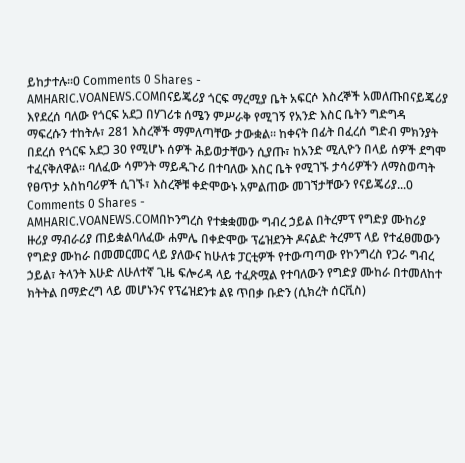ይከታተሉ፡፡0 Comments 0 Shares -
AMHARIC.VOANEWS.COMበናይጄሪያ ጎርፍ ማረሚያ ቤት አፍርሶ እስረኞች አመለጡበናይጄሪያ እየደረሰ ባለው የጎርፍ አደጋ በሃገሪቱ ሰሜን ምሥራቅ የሚገኝ የአንድ እስር ቤትን ግድግዳ ማፍረሱን ተከትሉ፣ 281 እስረኞች ማምለጣቸው ታውቋል። ከቀናት በፊት በፈረሰ ግድብ ምክንያት በደረሰ የጎርፍ አደጋ 30 የሚሆኑ ሰዎች ሕይወታቸውን ሲያጡ፣ ከአንድ ሚሊዮን በላይ ሰዎች ደግሞ ተፈናቅለዋል። ባለፈው ሳምንት ማይዱጉሪ በተባለው እስር ቤት የሚገኙ ታሳሪዎችን ለማስወጣት የፀጥታ አስከባሪዎች ሲገኙ፣ እስረኞቹ ቀድሞውኑ አምልጠው መገኘታቸውን የናይጄሪያ...0 Comments 0 Shares -
AMHARIC.VOANEWS.COMበኮንግረስ የተቋቋመው ግብረ ኃይል በትረምፕ የግድያ ሙከሪያ ዙሪያ ማብራሪያ ጠይቋልባለፈው ሐምሌ በቀድሞው ፕሬዝደንት ዶናልድ ትረምፕ ላይ የተፈፀመውን የግድያ ሙከራ በመመርመር ላይ ያለውና ከሁለቱ ፓርቲዎች የተውጣጣው የኮንግረስ የጋራ ግብረ ኃይል፣ ትላንት እሁድ ለሁለተኛ ጊዜ ፍሎሪዳ ላይ ተፈጽሟል የተባለውን የግድያ ሙከራ በተመለከተ ክትትል በማድረግ ላይ መሆኑንና የፕሬዝደንቱ ልዩ ጥበቃ ቡድን (ሲክረት ሰርቪስ)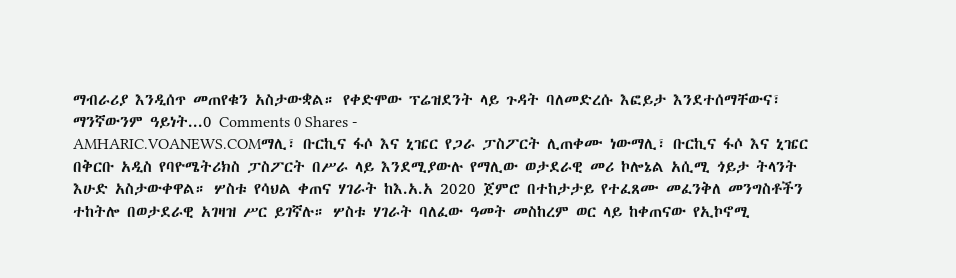ማብራሪያ እንዲሰጥ መጠየቁን አስታውቋል። የቀድሞው ፕሬዝደንት ላይ ጉዳት ባለመድረሱ እፎይታ እንደተሰማቸውና፣ ማንኛውንም ዓይነት...0 Comments 0 Shares -
AMHARIC.VOANEWS.COMማሊ፣ ቡርኪና ፋሶ እና ኒዤር የጋራ ፓስፖርት ሊጠቀሙ ነውማሊ፣ ቡርኪና ፋሶ እና ኒዤር በቅርቡ አዲስ የባዮሜትሪክስ ፓስፖርት በሥራ ላይ እንደሚያውሉ የማሊው ወታደራዊ መሪ ኮሎኔል አሲሚ ጎይታ ትላንት እሁድ አስታውቀዋል። ሦስቱ የሳህል ቀጠና ሃገራት ከእ.አ.አ 2020 ጀምሮ በተከታታይ የተፈጸሙ መፈንቅለ መንግስቶችን ተከትሎ በወታደራዊ አገዛዝ ሥር ይገኛሉ። ሦስቱ ሃገራት ባለፈው ዓመት መስከረም ወር ላይ ከቀጠናው የኢኮኖሚ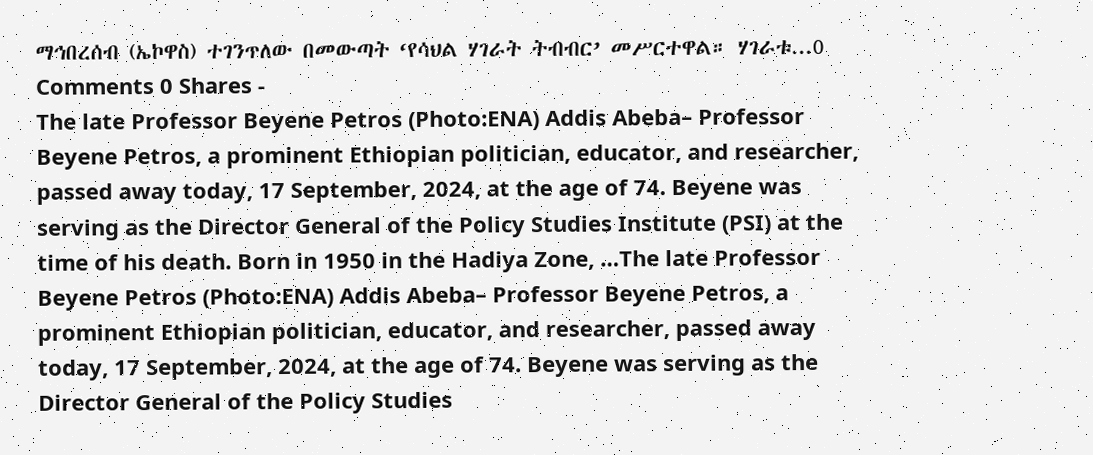ማኅበረሰብ (ኤኮዋስ) ተገንጥለው በመውጣት ‘የሳህል ሃገራት ትብብር’ መሥርተዋል። ሃገራቱ...0 Comments 0 Shares -
The late Professor Beyene Petros (Photo:ENA) Addis Abeba– Professor Beyene Petros, a prominent Ethiopian politician, educator, and researcher, passed away today, 17 September, 2024, at the age of 74. Beyene was serving as the Director General of the Policy Studies Institute (PSI) at the time of his death. Born in 1950 in the Hadiya Zone, …The late Professor Beyene Petros (Photo:ENA) Addis Abeba– Professor Beyene Petros, a prominent Ethiopian politician, educator, and researcher, passed away today, 17 September, 2024, at the age of 74. Beyene was serving as the Director General of the Policy Studies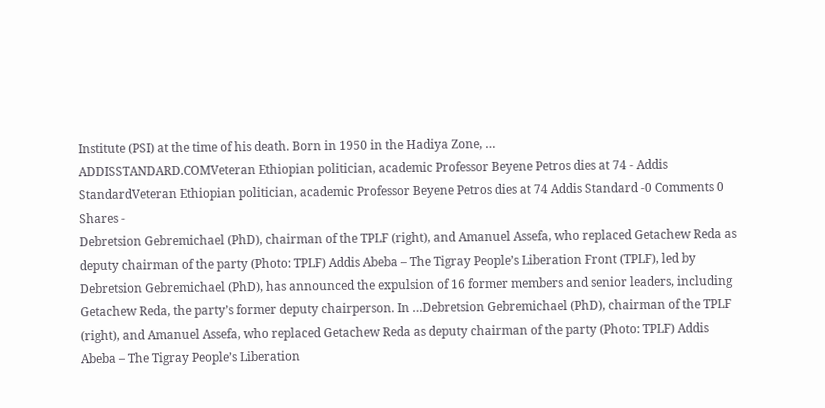Institute (PSI) at the time of his death. Born in 1950 in the Hadiya Zone, …
ADDISSTANDARD.COMVeteran Ethiopian politician, academic Professor Beyene Petros dies at 74 - Addis StandardVeteran Ethiopian politician, academic Professor Beyene Petros dies at 74 Addis Standard -0 Comments 0 Shares -
Debretsion Gebremichael (PhD), chairman of the TPLF (right), and Amanuel Assefa, who replaced Getachew Reda as deputy chairman of the party (Photo: TPLF) Addis Abeba – The Tigray People’s Liberation Front (TPLF), led by Debretsion Gebremichael (PhD), has announced the expulsion of 16 former members and senior leaders, including Getachew Reda, the party’s former deputy chairperson. In …Debretsion Gebremichael (PhD), chairman of the TPLF (right), and Amanuel Assefa, who replaced Getachew Reda as deputy chairman of the party (Photo: TPLF) Addis Abeba – The Tigray People’s Liberation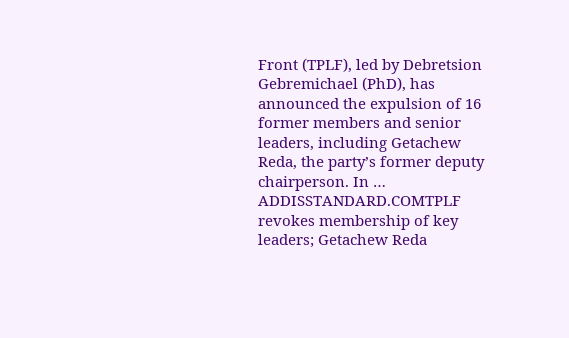Front (TPLF), led by Debretsion Gebremichael (PhD), has announced the expulsion of 16 former members and senior leaders, including Getachew Reda, the party’s former deputy chairperson. In …
ADDISSTANDARD.COMTPLF revokes membership of key leaders; Getachew Reda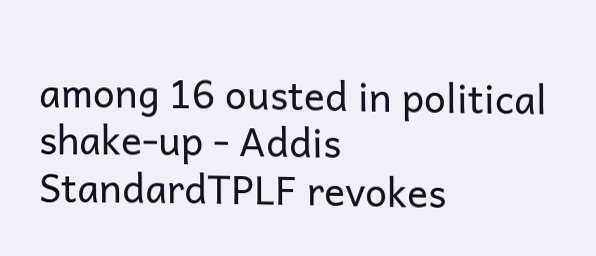among 16 ousted in political shake-up - Addis StandardTPLF revokes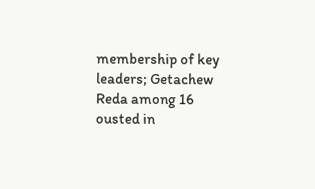membership of key leaders; Getachew Reda among 16 ousted in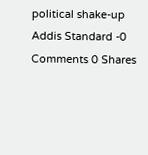political shake-up Addis Standard -0 Comments 0 Shares